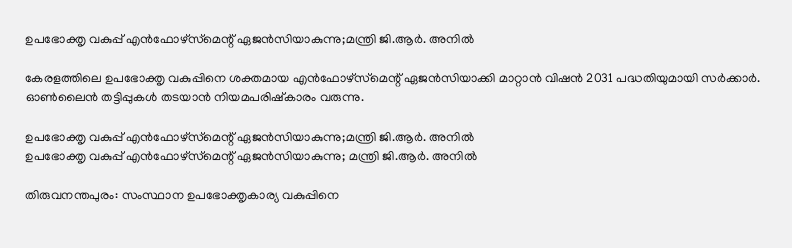ഉപഭോക്തൃ വകുപ്പ് എൻഫോഴ്‌സ്‌മെന്റ് ഏജൻസിയാകുന്നു;മന്ത്രി ജി.ആർ. അനിൽ

കേരളത്തിലെ ഉപഭോക്തൃ വകുപ്പിനെ ശക്തമായ എൻഫോഴ്‌സ്‌മെന്റ് ഏജൻസിയാക്കി മാറ്റാൻ വിഷൻ 2031 പദ്ധതിയുമായി സർക്കാർ. ഓൺലൈൻ തട്ടിപ്പുകൾ തടയാൻ നിയമപരിഷ്കാരം വരുന്നു.

ഉപഭോക്തൃ വകുപ്പ് എൻഫോഴ്‌സ്‌മെന്റ് ഏജൻസിയാകുന്നു;മന്ത്രി ജി.ആർ. അനിൽ
ഉപഭോക്തൃ വകുപ്പ് എൻഫോഴ്‌സ്‌മെന്റ് ഏജൻസിയാകുന്നു; മന്ത്രി ജി.ആർ. അനിൽ

തിരുവനന്തപുരം: സംസ്ഥാന ഉപഭോക്തൃകാര്യ വകുപ്പിനെ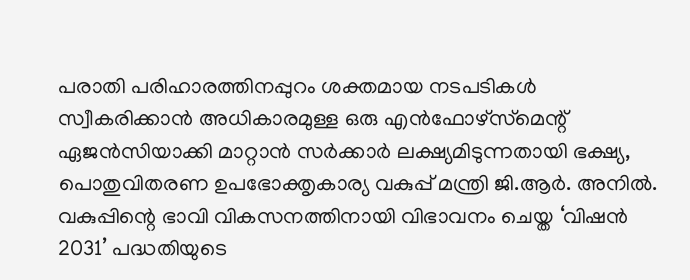പരാതി പരിഹാരത്തിനപ്പുറം ശക്തമായ നടപടികൾ സ്വീകരിക്കാൻ അധികാരമുള്ള ഒരു എൻഫോഴ്‌സ്‌മെന്റ് ഏജൻസിയാക്കി മാറ്റാൻ സർക്കാർ ലക്ഷ്യമിടുന്നതായി ഭക്ഷ്യ, പൊതുവിതരണ ഉപഭോക്തൃകാര്യ വകുപ്പ് മന്ത്രി ജി.ആർ. അനിൽ. വകുപ്പിന്റെ ഭാവി വികസനത്തിനായി വിഭാവനം ചെയ്ത ‘വിഷൻ 2031’ പദ്ധതിയുടെ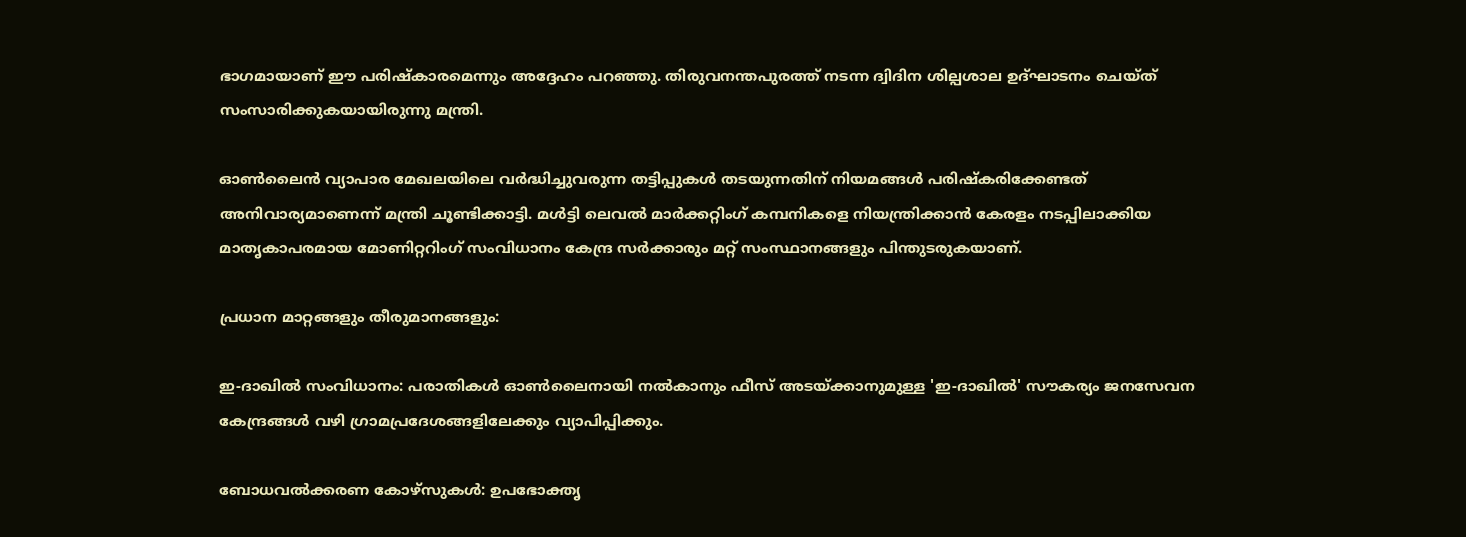ഭാഗമായാണ് ഈ പരിഷ്‌കാരമെന്നും അദ്ദേഹം പറഞ്ഞു. തിരുവനന്തപുരത്ത് നടന്ന ദ്വിദിന ശില്പശാല ഉദ്ഘാടനം ചെയ്ത് സംസാരിക്കുകയായിരുന്നു മന്ത്രി.

ഓൺലൈൻ വ്യാപാര മേഖലയിലെ വർദ്ധിച്ചുവരുന്ന തട്ടിപ്പുകൾ തടയുന്നതിന് നിയമങ്ങൾ പരിഷ്‌കരിക്കേണ്ടത് അനിവാര്യമാണെന്ന് മന്ത്രി ചൂണ്ടിക്കാട്ടി. മൾട്ടി ലെവൽ മാർക്കറ്റിംഗ് കമ്പനികളെ നിയന്ത്രിക്കാൻ കേരളം നടപ്പിലാക്കിയ മാതൃകാപരമായ മോണിറ്ററിംഗ് സംവിധാനം കേന്ദ്ര സർക്കാരും മറ്റ് സംസ്ഥാനങ്ങളും പിന്തുടരുകയാണ്.

പ്രധാന മാറ്റങ്ങളും തീരുമാനങ്ങളും:

ഇ-ദാഖിൽ സംവിധാനം: പരാതികൾ ഓൺലൈനായി നൽകാനും ഫീസ് അടയ്ക്കാനുമുള്ള 'ഇ-ദാഖിൽ' സൗകര്യം ജനസേവന കേന്ദ്രങ്ങൾ വഴി ഗ്രാമപ്രദേശങ്ങളിലേക്കും വ്യാപിപ്പിക്കും.

ബോധവൽക്കരണ കോഴ്‌സുകൾ: ഉപഭോക്തൃ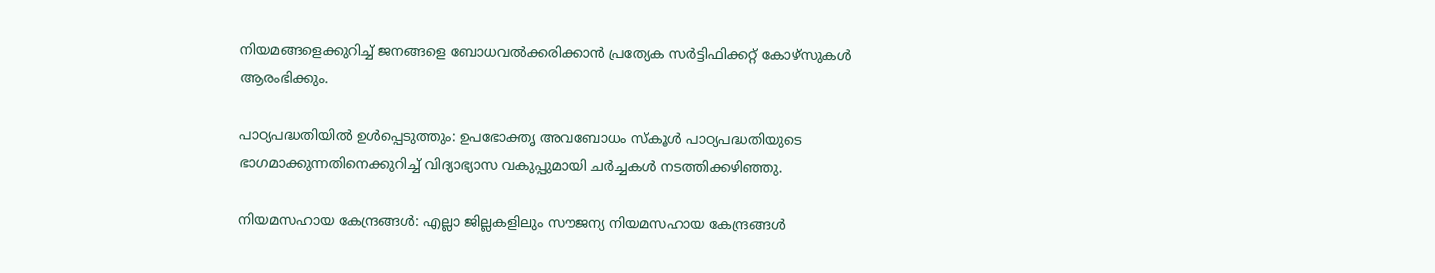നിയമങ്ങളെക്കുറിച്ച് ജനങ്ങളെ ബോധവൽക്കരിക്കാൻ പ്രത്യേക സർട്ടിഫിക്കറ്റ് കോഴ്‌സുകൾ ആരംഭിക്കും.

പാഠ്യപദ്ധതിയിൽ ഉൾപ്പെടുത്തും: ഉപഭോക്തൃ അവബോധം സ്‌കൂൾ പാഠ്യപദ്ധതിയുടെ ഭാഗമാക്കുന്നതിനെക്കുറിച്ച് വിദ്യാഭ്യാസ വകുപ്പുമായി ചർച്ചകൾ നടത്തിക്കഴിഞ്ഞു.

നിയമസഹായ കേന്ദ്രങ്ങൾ: എല്ലാ ജില്ലകളിലും സൗജന്യ നിയമസഹായ കേന്ദ്രങ്ങൾ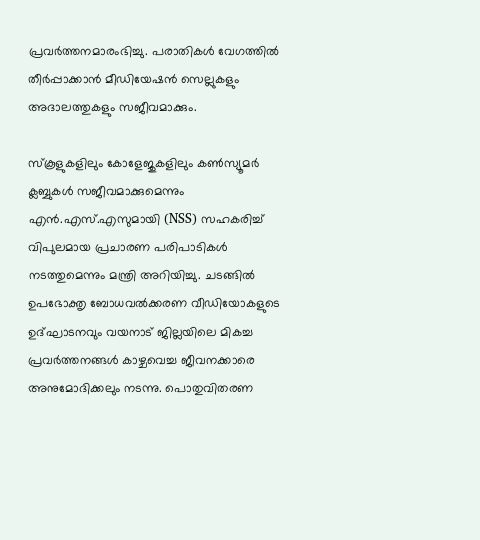പ്രവർത്തനമാരംഭിച്ചു. പരാതികൾ വേഗത്തിൽ തീർപ്പാക്കാൻ മീഡിയേഷൻ സെല്ലുകളും അദാലത്തുകളും സജീവമാക്കും.

സ്‌കൂളുകളിലും കോളേജുകളിലും കൺസ്യൂമർ ക്ലബ്ബുകൾ സജീവമാക്കുമെന്നും എൻ.എസ്.എസുമായി (NSS) സഹകരിച്ച് വിപുലമായ പ്രചാരണ പരിപാടികൾ നടത്തുമെന്നും മന്ത്രി അറിയിച്ചു. ചടങ്ങിൽ ഉപഭോക്തൃ ബോധവൽക്കരണ വീഡിയോകളുടെ ഉദ്ഘാടനവും വയനാട് ജില്ലയിലെ മികച്ച പ്രവർത്തനങ്ങൾ കാഴ്ചവെച്ച ജീവനക്കാരെ അനുമോദിക്കലും നടന്നു. പൊതുവിതരണ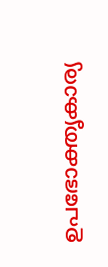ഉപഭോക്തൃകാര്യ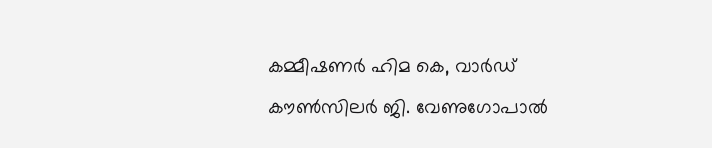കമ്മീഷണർ ഹിമ കെ, വാർഡ് കൗൺസിലർ ജി. വേണുഗോപാൽ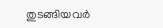തുടങ്ങിയവർ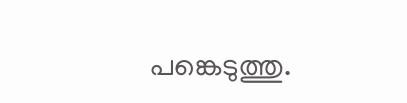പങ്കെടുത്തു.